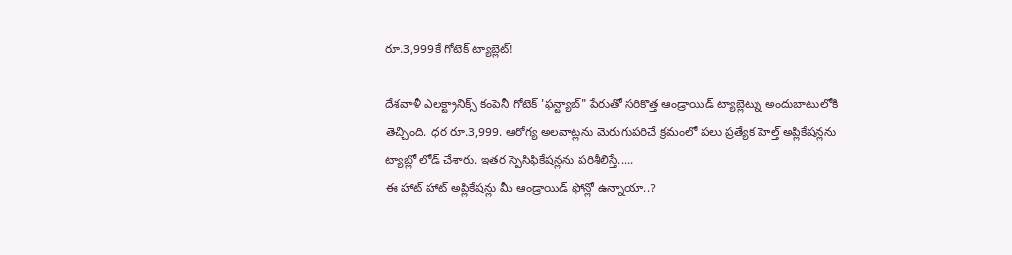రూ.3,999కే గోటెక్ ట్యాబ్లెట్!

దేశవాళీ ఎలక్ట్రానిక్స్ కంపెనీ గోటెక్ 'ఫన్ట్యాబ్" పేరుతో సరికొత్త ఆండ్రాయిడ్ ట్యాబ్లెట్ను అందుబాటులోకి తెచ్చింది. ధర రూ.3,999. ఆరోగ్య అలవాట్లను మెరుగుపరిచే క్రమంలో పలు ప్రత్యేక హెల్త్ అప్లికేషన్లను ట్యాబ్లో లోడ్ చేశారు. ఇతర స్పెసిఫికేషన్లను పరిశీలిస్తే.....
ఈ హాట్ హాట్ అప్లికేషన్లు మీ ఆండ్రాయిడ్ ఫోన్లో ఉన్నాయా..?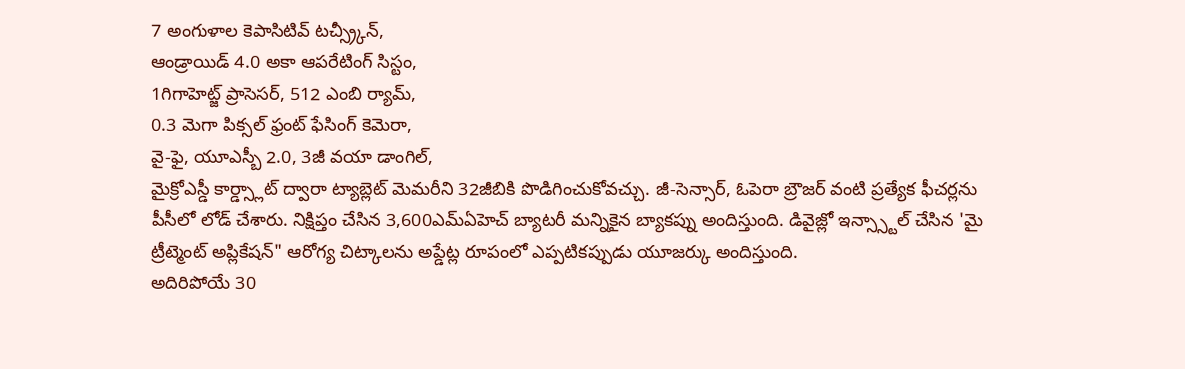7 అంగుళాల కెపాసిటివ్ టచ్స్ర్కీన్,
ఆండ్రాయిడ్ 4.0 అకా ఆపరేటింగ్ సిస్టం,
1గిగాహెట్జ్ ప్రాసెసర్, 512 ఎంబి ర్యామ్,
0.3 మెగా పిక్సల్ ఫ్రంట్ ఫేసింగ్ కెమెరా,
వై-ఫై, యూఎస్బీ 2.0, 3జీ వయా డాంగిల్,
మైక్రోఎస్డీ కార్డ్స్లాట్ ద్వారా ట్యాబ్లెట్ మెమరీని 32జీబికి పొడిగించుకోవచ్చు. జీ-సెన్సార్, ఓపెరా బ్రౌజర్ వంటి ప్రత్యేక ఫీచర్లను పీసీలో లోడ్ చేశారు. నిక్షిప్తం చేసిన 3,600ఎమ్ఏహెచ్ బ్యాటరీ మన్నికైన బ్యాకప్ను అందిస్తుంది. డివైజ్లో ఇన్స్స్టాల్ చేసిన 'మై ట్రీట్మెంట్ అప్లికేషన్" ఆరోగ్య చిట్కాలను అప్డేట్ల రూపంలో ఎప్పటికప్పుడు యూజర్కు అందిస్తుంది.
అదిరిపోయే 30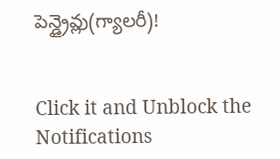పెన్డ్రైవ్లు(గ్యాలరీ)!


Click it and Unblock the Notifications